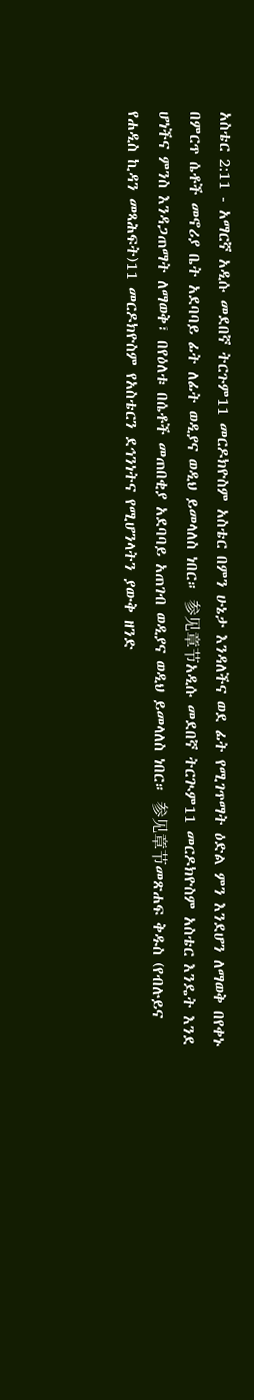አስቴር 2:11 - አማርኛ አዲሱ መደበኛ ትርጉም11 መርዶክዮስም አስቴር በምን ሁኔታ እንዳለችና ወደ ፊት የሚገጥማት ዕድል ምን እንደሆን ለማወቅ በየቀኑ በምርጥ ሴቶች መኖሪያ ቤት አደባባይ ፊት ለፊት ወዲያና ወዲህ ይመላለስ ነበር። 参见章节አዲሱ መደበኛ ትርጒም11 መርዶክዮስም አስቴር እንዴት እንደ ሆነችና ምንስ እንዳጋጠማት ለማወቅ፣ በየዕለቱ በሴቶች መጠበቂያ አደባባይ አጠገብ ወዲያና ወዲህ ይመላለስ ነበር። 参见章节መጽሐፍ ቅዱስ (የብሉይና የሐዲስ ኪዳን መጻሕፍት)11 መርዶክዮስም የአስቴርን ደኅንነትና የሚሆንላትን ያውቅ ዘንድ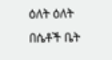ዕለት ዕለት በሴቶች ቤት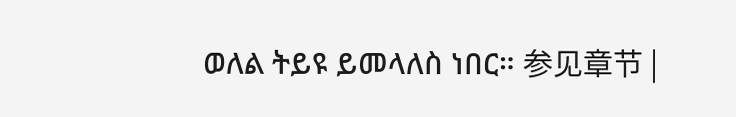ወለል ትይዩ ይመላለስ ነበር። 参见章节 |